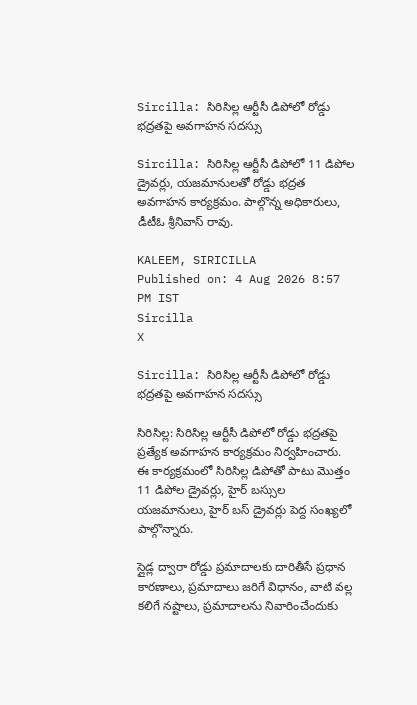Sircilla: సిరిసిల్ల ఆర్టీసీ డిపోలో రోడ్డు భద్రతపై అవగాహన సదస్సు

Sircilla: సిరిసిల్ల ఆర్టీసీ డిపోలో 11 డిపోల డ్రైవర్లు, యజమానులతో రోడ్డు భద్రత అవగాహన కార్యక్రమం. పాల్గొన్న అధికారులు, డీటీఓ శ్రీనివాస్ రావు.

KALEEM, SIRICILLA
Published on: 4 Aug 2026 8:57 PM IST
Sircilla
X

Sircilla: సిరిసిల్ల ఆర్టీసీ డిపోలో రోడ్డు భద్రతపై అవగాహన సదస్సు

సిరిసిల్ల: సిరిసిల్ల ఆర్టీసీ డిపోలో రోడ్డు భద్రతపై ప్రత్యేక అవగాహన కార్యక్రమం నిర్వహించారు. ఈ కార్యక్రమంలో సిరిసిల్ల డిపోతో పాటు మొత్తం 11 డిపోల డ్రైవర్లు, హైర్ బస్సుల యజమానులు, హైర్ బస్ డ్రైవర్లు పెద్ద సంఖ్యలో పాల్గొన్నారు.

స్లైడ్ల ద్వారా రోడ్డు ప్రమాదాలకు దారితీసే ప్రధాన కారణాలు, ప్రమాదాలు జరిగే విధానం, వాటి వల్ల కలిగే నష్టాలు, ప్రమాదాలను నివారించేందుకు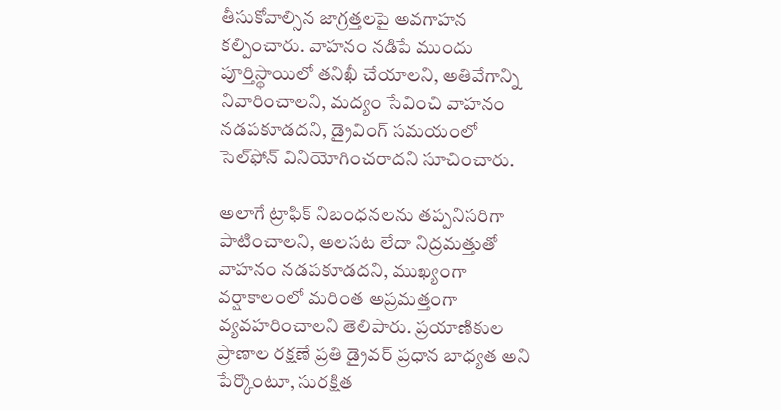తీసుకోవాల్సిన జాగ్రత్తలపై అవగాహన కల్పించారు. వాహనం నడిపే ముందు పూర్తిస్థాయిలో తనిఖీ చేయాలని, అతివేగాన్ని నివారించాలని, మద్యం సేవించి వాహనం నడపకూడదని, డ్రైవింగ్ సమయంలో సెల్‌ఫోన్ వినియోగించరాదని సూచించారు.

అలాగే ట్రాఫిక్ నిబంధనలను తప్పనిసరిగా పాటించాలని, అలసట లేదా నిద్రమత్తుతో వాహనం నడపకూడదని, ముఖ్యంగా వర్షాకాలంలో మరింత అప్రమత్తంగా వ్యవహరించాలని తెలిపారు. ప్రయాణికుల ప్రాణాల రక్షణే ప్రతి డ్రైవర్ ప్రధాన బాధ్యత అని పేర్కొంటూ, సురక్షిత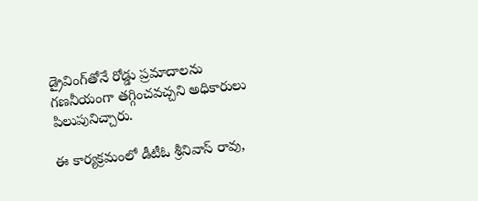డ్రైవింగ్‌తోనే రోడ్డు ప్రమాదాలను గణనీయంగా తగ్గించవచ్చని అధికారులు పిలుపునిచ్చారు.

ఈ కార్యక్రమంలో డీటీఓ శ్రీనివాస్ రావు,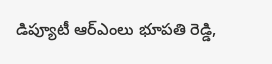డిప్యూటీ ఆర్ఎంలు భూపతి రెడ్డి,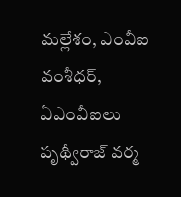మల్లేశం, ఎంవీఐ వంశీధర్, ఏఎంవీఐలు పృథ్వీరాజ్ వర్మ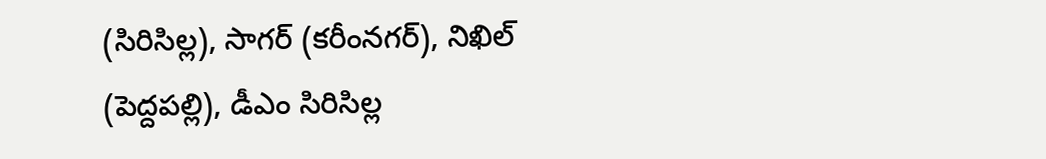(సిరిసిల్ల), సాగర్ (కరీంనగర్), నిఖిల్ (పెద్దపల్లి), డీఎం సిరిసిల్ల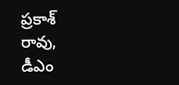ప్రకాశ్ రావు, డీఎం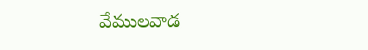వేములవాడ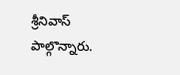శ్రీనివాస్ పాల్గొన్నారు.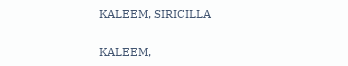KALEEM, SIRICILLA

KALEEM,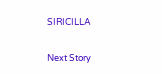SIRICILLA

Next Story